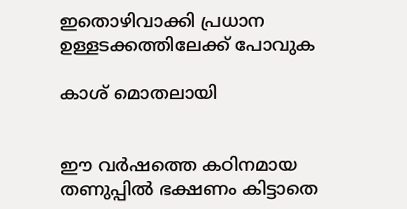ഇതൊഴിവാക്കി പ്രധാന ഉള്ളടക്കത്തിലേക്ക് പോവുക

കാശ് മൊതലായി


ഈ വര്‍ഷത്തെ കഠിനമായ തണുപ്പില്‍ ഭക്ഷണം കിട്ടാതെ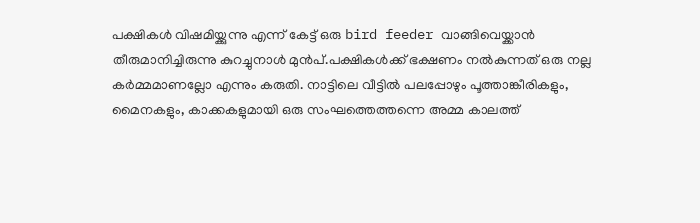പക്ഷികള്‍ വിഷമിയ്ക്കുന്നു എന്ന് കേട്ട് ഒരു bird feeder വാങ്ങിവെയ്ക്കാന്‍ തീരുമാനിച്ചിരുന്നു കുറച്ചുനാള്‍ മുന്‍പ്.പക്ഷികള്‍ക്ക് ഭക്ഷണം നല്‍കുന്നത് ഒരു നല്ല കര്‍മ്മമാണല്ലോ എന്നും കരുതി. നാട്ടിലെ വീട്ടില്‍ പലപ്പോഴും പൂത്താങ്കീരികളും, മൈനകളും, കാക്കകളുമായി ഒരു സംഘത്തെത്തന്നെ അമ്മ കാലത്ത്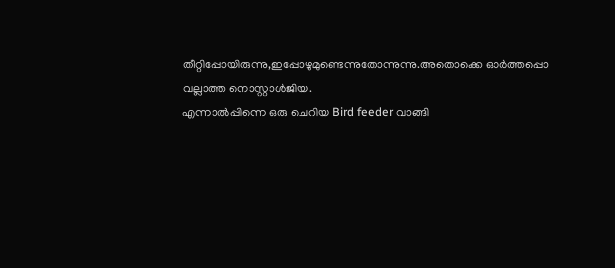തീറ്റിപ്പോയിരുന്നു,ഇപ്പോഴുമുണ്ടെന്നുതോന്നുന്നു.അതൊക്കെ ഓര്‍ത്തപ്പൊ വല്ലാത്ത നൊസ്റ്റാള്‍ജിയ.
എന്നാല്‍പ്പിന്നെ ഒരു ചെറിയ Bird feeder വാങ്ങി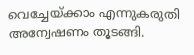വെച്ചേയ്ക്കാം എന്നുകരുതി അന്വേഷണം തൂടങ്ങി.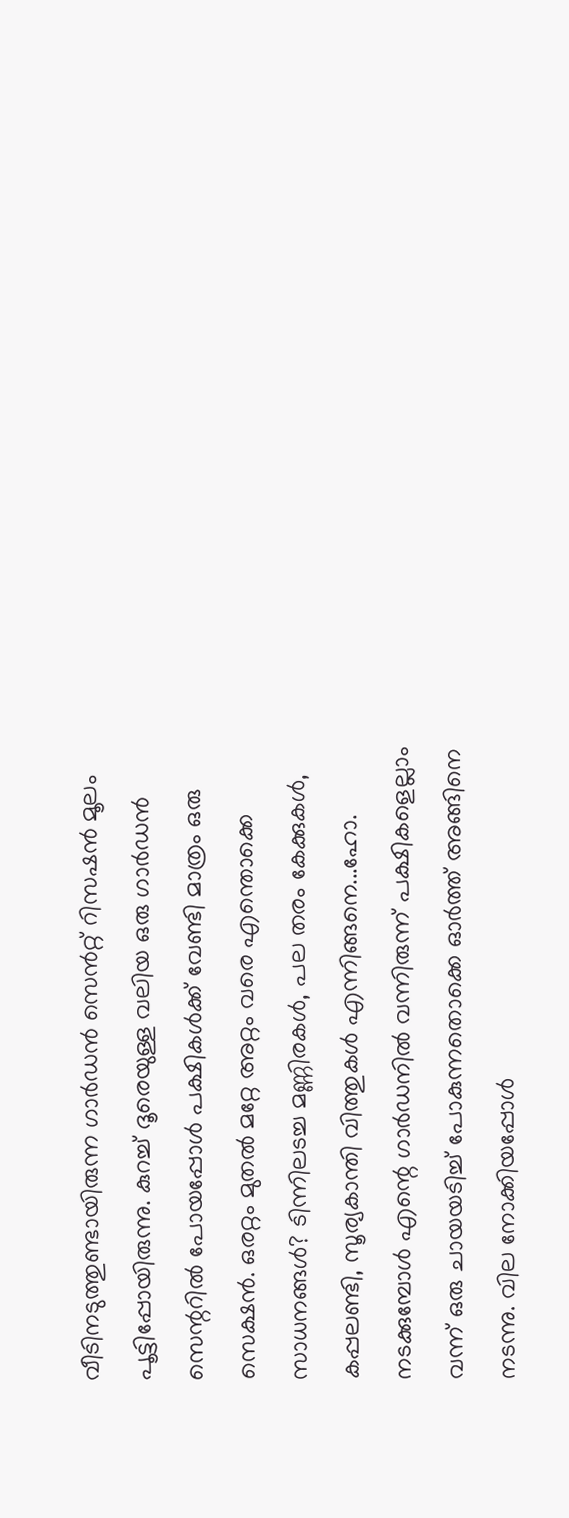വീടിനടുത്തുണ്ടായിരുന്ന ഗാര്‍ഡന്‍ സെന്‍റ്റ് റിസഷന്‍ മൂലം പൂട്ടിപ്പോയിരുന്നു. കുറച്ച് ദൂരെയുള്ള വലിയ ഒരു ഗാര്‍ഡന്‍ സെന്ററില്‍ പോയപ്പോള്‍ പക്ഷികള്‍ക്ക് വേണ്ടി മാത്രം ഒരു സെക്ഷന്‍. ഒരറ്റം മുതല്‍ മറ്റേ അറ്റം വരെ എന്തൊക്കെ സാധനങ്ങള്‍? ടിന്നിലടച്ച മണ്ണിരകള്‍, പല തരം കേക്കുകള്‍, കപ്പലണ്ടി, സൂര്യകാന്തി വിത്തുകള്‍ എന്നിങ്ങനെ...ഹോ. നടക്കുമ്പോള്‍ എന്റെ ഗാര്‍ഡനില്‍ വന്നിരുന്ന് പക്ഷികളെല്ലാം വന്ന് ഒരു ചായയടിച്ച് പോകുന്നതൊക്കെ ഓര്‍ത്ത് അങ്ങിനെ നടന്നു. വില നോക്കിയപ്പോള്‍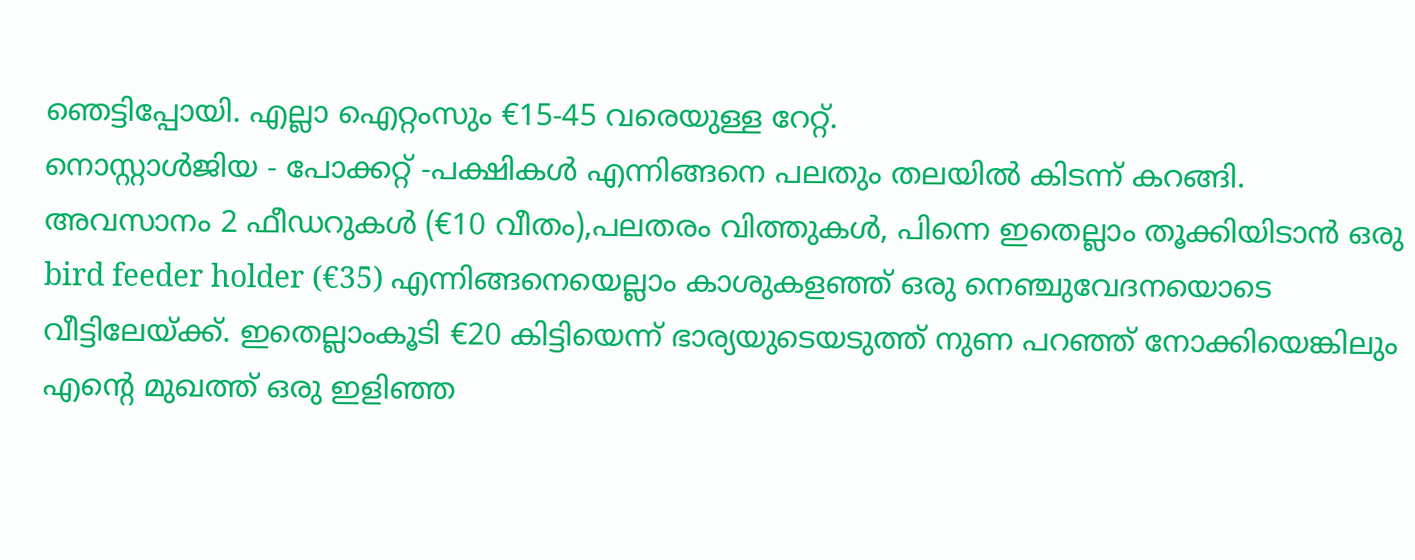ഞെട്ടിപ്പോയി. എല്ലാ ഐറ്റംസും €15-45 വരെയുള്ള റേറ്റ്.
നൊസ്റ്റാള്‍ജിയ - പോക്കറ്റ് -പക്ഷികള്‍ എന്നിങ്ങനെ പലതും തലയില്‍ കിടന്ന് കറങ്ങി. അവസാനം 2 ഫീഡറുകള്‍ (€10 വീതം),പലതരം വിത്തുകള്‍, പിന്നെ ഇതെല്ലാം തൂക്കിയിടാന്‍ ഒരു bird feeder holder (€35) എന്നിങ്ങനെയെല്ലാം കാശുകളഞ്ഞ് ഒരു നെഞ്ചുവേദനയൊടെ വീട്ടിലേയ്ക്ക്. ഇതെല്ലാംകൂടി €20 കിട്ടിയെന്ന് ഭാര്യയുടെയടുത്ത് നുണ പറഞ്ഞ് നോക്കിയെങ്കിലും എന്റെ മുഖത്ത് ഒരു ഇളിഞ്ഞ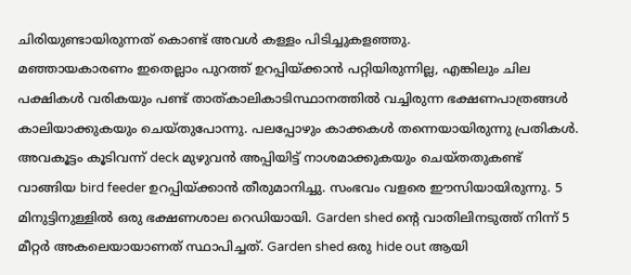ചിരിയുണ്ടായിരുന്നത് കൊണ്ട് അവള്‍ കള്ളം പിടിച്ചുകളഞ്ഞു.
മഞ്ഞായകാരണം ഇതെല്ലാം പുറത്ത് ഉറപ്പിയ്ക്കാന്‍ പറ്റിയിരുന്നില്ല, എങ്കിലും ചില പക്ഷികള്‍ വരികയും പണ്ട് താത്കാലികാടിസ്ഥാനത്തില്‍ വച്ചിരുന്ന ഭക്ഷണപാത്രങ്ങള്‍ കാലിയാക്കുകയും ചെയ്തുപോന്നു. പലപ്പോഴും കാക്കകള്‍ തന്നെയായിരുന്നു പ്രതികള്‍. അവകൂട്ടം കൂടിവന്ന് deck മുഴുവന്‍ അപ്പിയിട്ട് നാശമാക്കുകയും ചെയ്തതുകണ്ട് വാങ്ങിയ bird feeder ഉറപ്പിയ്ക്കാന്‍ തീരുമാനിച്ചു. സംഭവം വളരെ ഈസിയായിരുന്നു. 5 മിനുട്ടിനുള്ളില്‍ ഒരു ഭക്ഷണശാല റെഡിയായി. Garden shed ന്റെ വാതിലിനടുത്ത് നിന്ന് 5 മീറ്റര്‍ അകലെയായാണത് സ്ഥാപിച്ചത്. Garden shed ഒരു hide out ആയി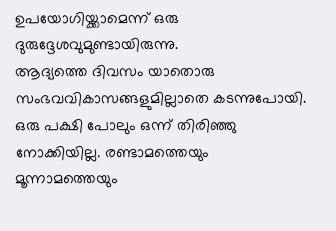ഉപയോഗിയ്ക്കാമെന്ന് ഒരു ദുരുദ്ദേശവുമുണ്ടായിരുന്നു.
ആദ്യത്തെ ദിവസം യാതൊരു സംഭവവികാസങ്ങളുമില്ലാതെ കടന്നുപോയി. ഒരു പക്ഷി പോലും ഒന്ന് തിരിഞ്ഞു നോക്കിയില്ല. രണ്ടാമത്തെയും മൂന്നാമത്തെയും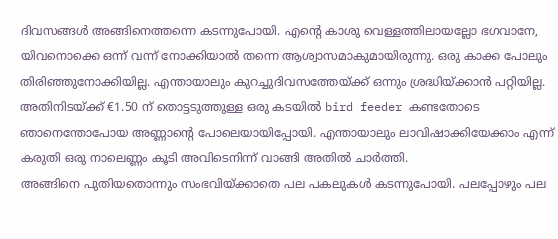ദിവസങ്ങള്‍ അങ്ങിനെത്തന്നെ കടന്നുപോയി. എന്റെ കാശു വെള്ളത്തിലായല്ലോ ഭഗവാനേ, യിവനൊക്കെ ഒന്ന് വന്ന് നോക്കിയാല്‍ തന്നെ ആശ്വാസമാകുമായിരുന്നു. ഒരു കാക്ക പോലും തിരിഞ്ഞുനോക്കിയില്ല. എന്തായാലും കുറച്ചുദിവസത്തേയ്ക്ക് ഒന്നും ശ്രദ്ധിയ്ക്കാന്‍ പറ്റിയില്ല. അതിനിടയ്ക്ക് €1.50 ന് തൊട്ടടുത്തുള്ള ഒരു കടയില്‍ bird feeder കണ്ടതോടെ ഞാനെന്തോപോയ അണ്ണാന്റെ പോലെയായിപ്പോയി. എന്തായാലും ലാവിഷാക്കിയേക്കാം എന്ന് കരുതി ഒരു നാലെണ്ണം കൂടി അവിടെനിന്ന് വാങ്ങി അതില്‍ ചാര്‍ത്തി.
അങ്ങിനെ പുതിയതൊന്നും സംഭവിയ്ക്കാതെ പല പകലുകള്‍ കടന്നുപോയി. പലപ്പോഴും പല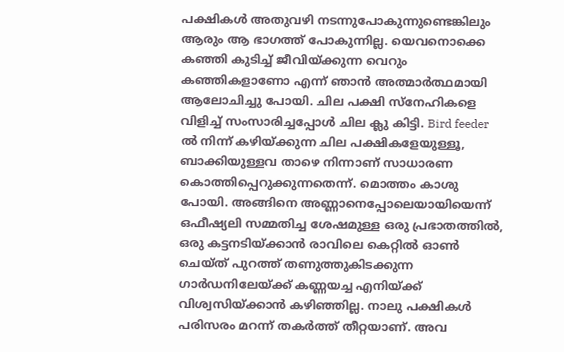പക്ഷികള്‍ അതുവഴി നടന്നുപോകുന്നുണ്ടെങ്കിലും ആരും ആ ഭാഗത്ത് പോകുന്നില്ല. യെവനൊക്കെ കഞ്ഞി കുടിച്ച് ജീവിയ്ക്കുന്ന വെറും കഞ്ഞികളാണോ എന്ന് ഞാന്‍ അത്മാര്‍ത്ഥമായി ആലോചിച്ചു പോയി. ചില പക്ഷി സ്നേഹികളെ വിളിച്ച് സംസാരിച്ചപ്പോള്‍ ചില ക്ലു കിട്ടി. Bird feeder ല്‍ നിന്ന് കഴിയ്ക്കുന്ന ചില പക്ഷികളേയുള്ളൂ, ബാക്കിയുള്ളവ താഴെ നിന്നാണ് സാധാരണ കൊത്തിപ്പെറുക്കുന്നതെന്ന്. മൊത്തം കാശു പോയി. അങ്ങിനെ അണ്ണാനെപ്പോലെയായിയെന്ന് ഒഫീഷ്യലി സമ്മതിച്ച ശേഷമുള്ള ഒരു പ്രഭാതത്തില്‍, ഒരു കട്ടനടിയ്ക്കാന്‍ രാവിലെ കെറ്റില്‍ ഓണ്‍ ചെയ്ത് പുറത്ത് തണുത്തുകിടക്കുന്ന ഗാര്‍ഡനിലേയ്ക്ക് കണ്ണയച്ച എനിയ്ക്ക് വിശ്വസിയ്ക്കാന്‍ കഴിഞ്ഞില്ല. നാലു പക്ഷികള്‍ പരിസരം മറന്ന് തകര്‍ത്ത് തീറ്റയാണ്. അവ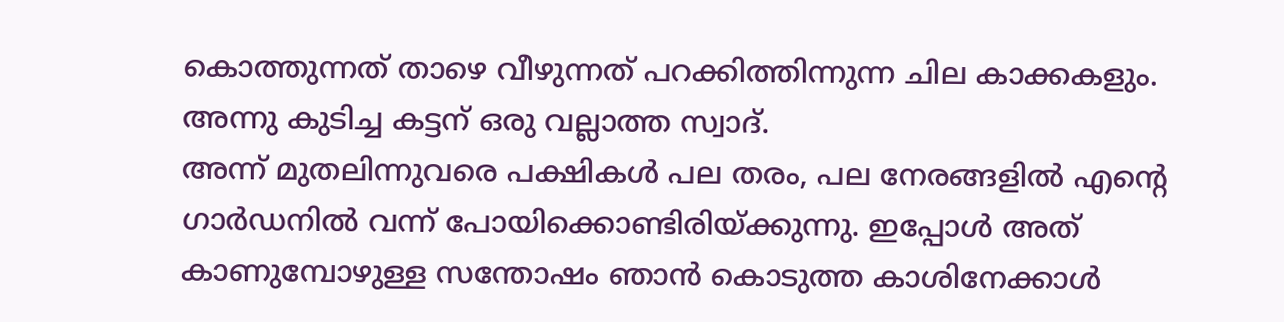കൊത്തുന്നത് താഴെ വീഴുന്നത് പറക്കിത്തിന്നുന്ന ചില കാക്കകളും. അന്നു കുടിച്ച കട്ടന് ഒരു വല്ലാത്ത സ്വാദ്.
അന്ന് മുതലിന്നുവരെ പക്ഷികള്‍ പല തരം, പല നേരങ്ങളില്‍ എന്റെ ഗാര്‍ഡനില്‍ വന്ന് പോയിക്കൊണ്ടിരിയ്ക്കുന്നു. ഇപ്പോള്‍ അത് കാണുമ്പോഴുള്ള സന്തോഷം ഞാന്‍ കൊടുത്ത കാശിനേക്കാള്‍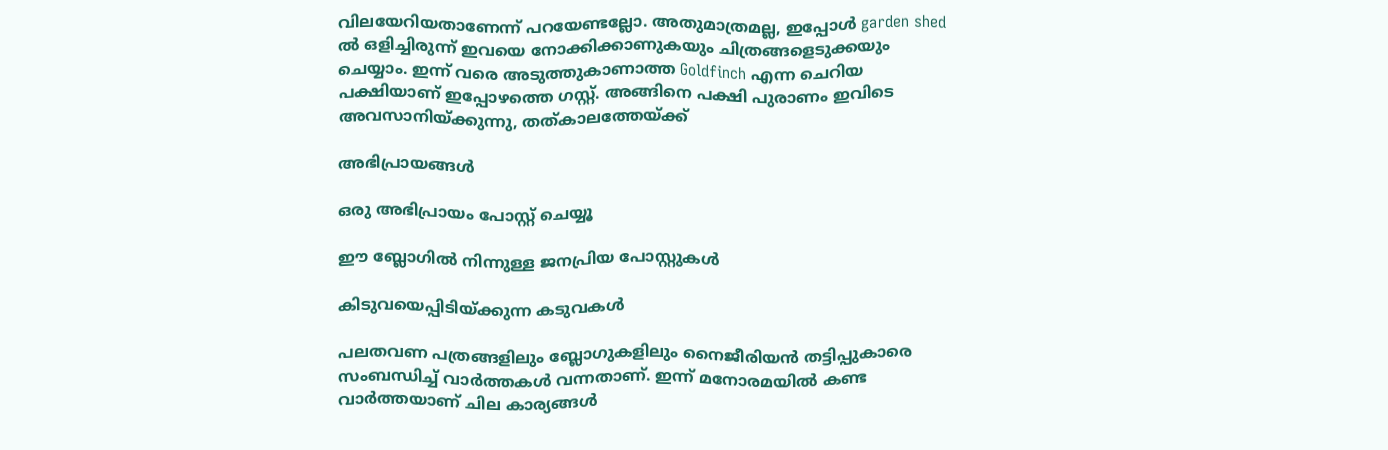വിലയേറിയതാണേന്ന് പറയേണ്ടല്ലോ. അതുമാത്രമല്ല, ഇപ്പോള്‍ garden shed ല്‍ ഒളിച്ചിരുന്ന് ഇവയെ നോക്കിക്കാണുകയും ചിത്രങ്ങളെടുക്കയും ചെയ്യാം. ഇന്ന് വരെ അടുത്തുകാണാത്ത Goldfinch എന്ന ചെറിയ പക്ഷിയാണ് ഇപ്പോഴത്തെ ഗസ്റ്റ്. അങ്ങിനെ പക്ഷി പുരാണം ഇവിടെ അവസാനിയ്ക്കുന്നു, തത്കാലത്തേയ്ക്ക്

അഭിപ്രായങ്ങള്‍

ഒരു അഭിപ്രായം പോസ്റ്റ് ചെയ്യൂ

ഈ ബ്ലോഗിൽ നിന്നുള്ള ജനപ്രിയ പോസ്റ്റുകള്‍‌

കിടുവയെപ്പിടിയ്ക്കുന്ന കടുവകള്‍

പലതവണ പത്രങ്ങളിലും ബ്ലോഗുകളിലും നൈജീരിയന്‍ തട്ടിപ്പുകാരെ സംബന്ധിച്ച് വാര്‍ത്തകള്‍ വന്നതാണ്. ഇന്ന് മനോരമയില്‍ കണ്ട വാര്‍ത്തയാണ് ചില കാര്യങ്ങള്‍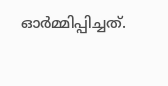ഓര്‍മ്മിപ്പിച്ചത്.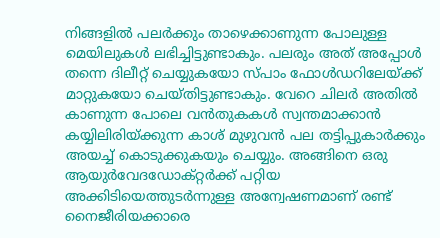നിങ്ങളില്‍ പലര്‍ക്കും താഴെക്കാണുന്ന പോലുള്ള മെയിലുകള്‍ ലഭിച്ചിട്ടുണ്ടാകും. പലരും അത് അപ്പോള്‍ തന്നെ ദിലീറ്റ് ചെയ്യുകയോ സ്പാം ഫോള്‍ഡറിലേയ്ക്ക് മാറ്റുകയോ ചെയ്തിട്ടുണ്ടാകും. വേറെ ചിലര്‍ അതില്‍ കാണുന്ന പോലെ വന്‍‌തുകകള്‍ സ്വന്തമാക്കാന്‍ കയ്യിലിരിയ്ക്കുന്ന കാശ് മുഴുവന്‍ പല തട്ടിപ്പുകാര്‍ക്കും അയച്ച് കൊടുക്കുകയും ചെയ്യും. അങ്ങിനെ ഒരു ആയുര്‍വേദഡോക്റ്റര്‍ക്ക് പറ്റിയ അക്കിടിയെത്തുടര്‍ന്നുള്ള അന്വേഷണമാണ് രണ്ട് നൈജീരിയക്കാരെ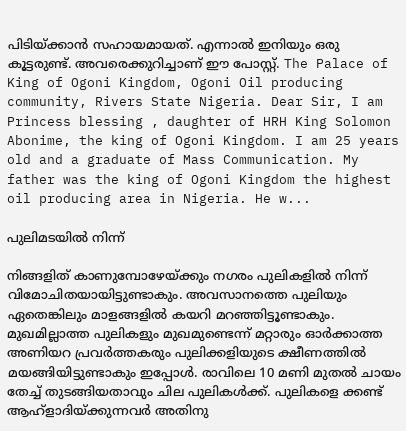പിടിയ്ക്കാന്‍ സഹായമായത്. എന്നാല്‍ ഇനിയും ഒരു കൂട്ടരുണ്ട്. അവരെക്കുറിച്ചാണ് ഈ പോസ്റ്റ്. The Palace of King of Ogoni Kingdom, Ogoni Oil producing community, Rivers State Nigeria. Dear Sir, I am Princess blessing , daughter of HRH King Solomon Abonime, the king of Ogoni Kingdom. I am 25 years old and a graduate of Mass Communication. My father was the king of Ogoni Kingdom the highest oil producing area in Nigeria. He w...

പുലിമടയിൽ നിന്ന്

നിങ്ങളിത് കാണുമ്പോഴേയ്ക്കും നഗരം പുലികളിൽ നിന്ന് വിമോചിതയായിട്ടുണ്ടാകും. അവസാനത്തെ പുലിയും ഏതെങ്കിലും മാളങ്ങളിൽ കയറി മറഞ്ഞിട്ടൂണ്ടാകും. മുഖമില്ലാത്ത പുലികളും മുഖമുണ്ടെന്ന് മറ്റാരും ഓർക്കാത്ത അണിയറ പ്രവർത്തകരും പുലിക്കളിയുടെ ക്ഷീണത്തിൽ മയങ്ങിയിട്ടുണ്ടാകും ഇപ്പോൾ. രാവിലെ 10 മണി മുതൽ ചായം തേച്ച് തുടങ്ങിയതാവും ചില പുലികൾക്ക്. പുലികളെ ക്കണ്ട് ആഹ്ളാദിയ്ക്കുന്നവർ അതിനു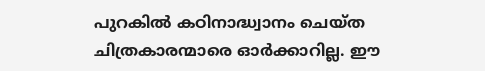പുറകിൽ കഠിനാദ്ധ്വാനം ചെയ്ത ചിത്രകാരന്മാരെ ഓർക്കാറില്ല. ഈ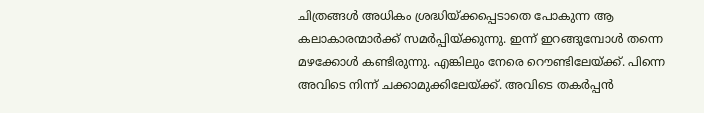ചിത്രങ്ങൾ അധികം ശ്രദ്ധിയ്ക്കപ്പെടാതെ പോകുന്ന ആ കലാകാരന്മാർക്ക് സമർപ്പിയ്ക്കുന്നു. ഇന്ന് ഇറങ്ങുമ്പോൾ തന്നെ മഴക്കോൾ കണ്ടിരുന്നു. എങ്കിലും നേരെ റൌണ്ടിലേയ്ക്ക്. പിന്നെ അവിടെ നിന്ന് ചക്കാമുക്കിലേയ്ക്ക്. അവിടെ തകർപ്പൻ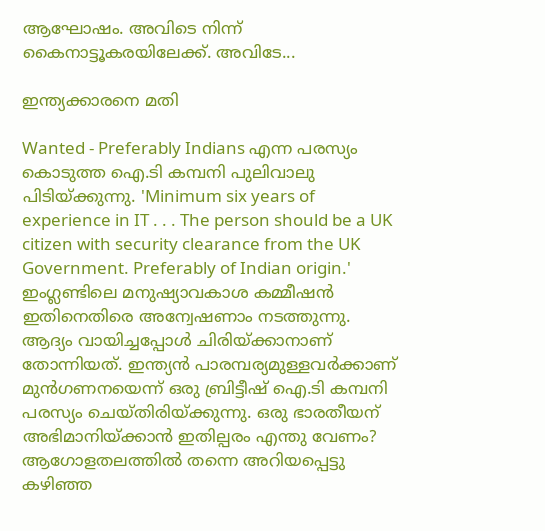ആഘോഷം. അവിടെ നിന്ന് കൈനാട്ടൂകരയിലേക്ക്. അവിടേ...

ഇന്ത്യക്കാരനെ മതി

Wanted - Preferably Indians എന്ന പരസ്യം കൊടുത്ത ഐ.ടി കമ്പനി പുലിവാലു പിടിയ്ക്കുന്നു. 'Minimum six years of experience in IT . . . The person should be a UK citizen with security clearance from the UK Government. Preferably of Indian origin.' ഇംഗ്ലണ്ടിലെ മനുഷ്യാവകാശ കമ്മീഷന്‍ ഇതിനെതിരെ അന്വേഷണാം നടത്തുന്നു. ആദ്യം വായിച്ചപ്പോള്‍ ചിരിയ്ക്കാനാണ് തോന്നിയത്. ഇന്ത്യന്‍ പാരമ്പര്യമുള്ളവര്‍ക്കാണ് മുന്‍‌ഗണനയെന്ന് ഒരു ബ്രിട്ടീഷ് ഐ.ടി കമ്പനി പരസ്യം ചെയ്തിരിയ്ക്കുന്നു. ഒരു ഭാരതീയന് അഭിമാനിയ്ക്കാന്‍ ഇതില്പരം എന്തു വേണം? ആഗോളതലത്തില്‍ തന്നെ അറിയപ്പെട്ടു കഴിഞ്ഞ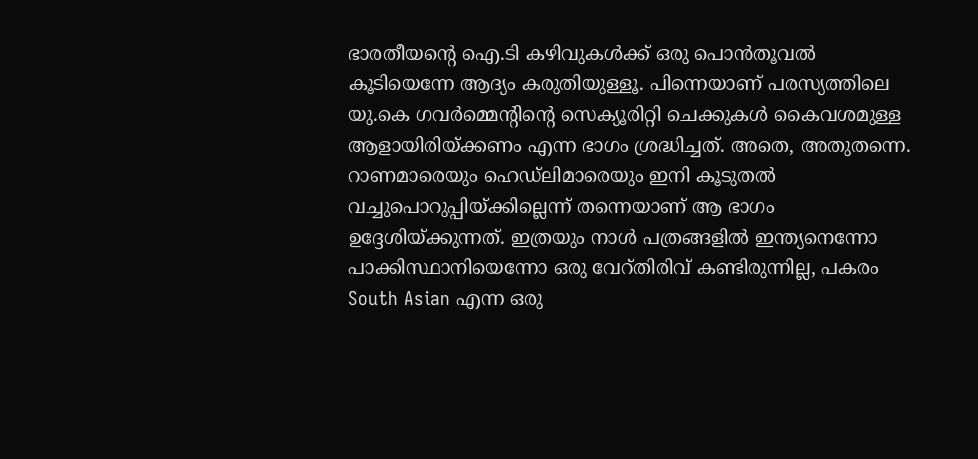ഭാരതീയന്റെ ഐ.ടി കഴിവുകള്‍ക്ക് ഒരു പൊന്‍‌തൂവല്‍ കൂടിയെന്നേ ആദ്യം കരുതിയുള്ളൂ. പിന്നെയാണ് പരസ്യത്തിലെ യു.കെ ഗവര്‍മ്മെന്റിന്റെ സെക്യൂരിറ്റി ചെക്കുകള്‍ കൈവശമുള്ള ആളായിരിയ്ക്കണം എന്ന ഭാഗം ശ്രദ്ധിച്ചത്. അതെ, അതുതന്നെ. റാണമാരെയും ഹെഡ്ലിമാരെയും ഇനി കൂടുതല്‍ വച്ചുപൊറുപ്പിയ്ക്കില്ലെന്ന് തന്നെയാണ് ആ ഭാഗം ഉദ്ദേശിയ്ക്കുന്നത്. ഇത്രയും നാള്‍ പത്രങ്ങളില്‍ ഇന്ത്യനെന്നോ പാക്കിസ്ഥാനിയെന്നോ ഒരു വേറ്തിരിവ് കണ്ടിരുന്നില്ല, പകരം South Asian എന്ന ഒരു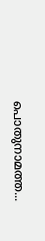പൊതുനാമത്ത...